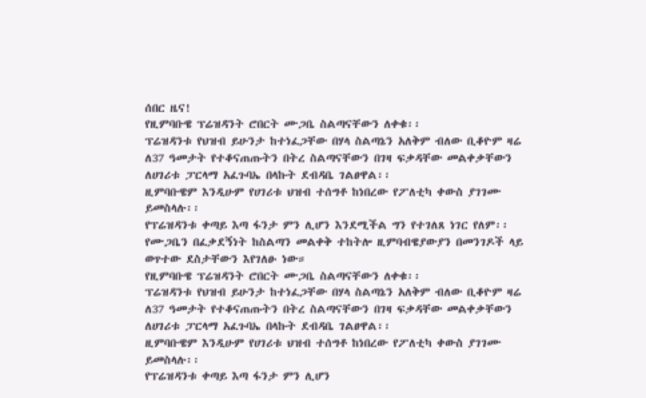ሰበር ዜና!
የዚምባቡዌ ፕሬዝዳንት ሮበርት ሙጋቤ ስልጣናቸውን ለቀቁ፡፡
ፕሬዝዳንቱ የህዝብ ይሁንታ ከተነፈጋቸው በሃላ ስልጣኔን አለቅም ብለው ቢቆዮም ዛሬ ለ37 ዓመታት የተቆናጠጡትን በትረ ስልጣናቸውን በገዛ ፍቃዳቸው መልቀቃቸውን ለሀገሪቱ ፓርላማ አፈጉባኤ በላኩት ደብዳቤ ገልፀዋል፡፡
ዚምባቡዌም እንዲሁም የሀገሪቱ ህዝብ ተሰግቶ ከነበረው የፖለቲካ ቀውስ ያገገሙ ይመስላሉ፡፡
የፕሬዝዳንቱ ቀጣይ እጣ ፋንታ ምን ሊሆን እንደሚችል ግን የተገለጸ ነገር የለም፡፡
የሙጋቤን በፈቃደኝነት ከስልጣን መልቀቅ ተከትሎ ዚምባብዌያውያን በመንገዶች ላይ ወጥተው ደስታቸውን እየገለፁ ነው።
የዚምባቡዌ ፕሬዝዳንት ሮበርት ሙጋቤ ስልጣናቸውን ለቀቁ፡፡
ፕሬዝዳንቱ የህዝብ ይሁንታ ከተነፈጋቸው በሃላ ስልጣኔን አለቅም ብለው ቢቆዮም ዛሬ ለ37 ዓመታት የተቆናጠጡትን በትረ ስልጣናቸውን በገዛ ፍቃዳቸው መልቀቃቸውን ለሀገሪቱ ፓርላማ አፈጉባኤ በላኩት ደብዳቤ ገልፀዋል፡፡
ዚምባቡዌም እንዲሁም የሀገሪቱ ህዝብ ተሰግቶ ከነበረው የፖለቲካ ቀውስ ያገገሙ ይመስላሉ፡፡
የፕሬዝዳንቱ ቀጣይ እጣ ፋንታ ምን ሊሆን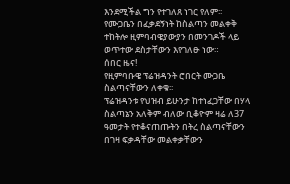እንደሚችል ግን የተገለጸ ነገር የለም፡፡
የሙጋቤን በፈቃደኝነት ከስልጣን መልቀቅ ተከትሎ ዚምባብዌያውያን በመንገዶች ላይ ወጥተው ደስታቸውን እየገለፁ ነው።
ሰበር ዜና!
የዚምባቡዌ ፕሬዝዳንት ሮበርት ሙጋቤ ስልጣናቸውን ለቀቁ፡፡
ፕሬዝዳንቱ የህዝብ ይሁንታ ከተነፈጋቸው በሃላ ስልጣኔን አለቅም ብለው ቢቆዮም ዛሬ ለ37 ዓመታት የተቆናጠጡትን በትረ ስልጣናቸውን በገዛ ፍቃዳቸው መልቀቃቸውን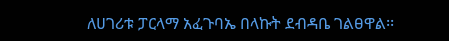ለሀገሪቱ ፓርላማ አፈጉባኤ በላኩት ደብዳቤ ገልፀዋል፡፡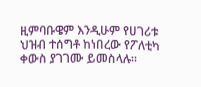ዚምባቡዌም እንዲሁም የሀገሪቱ ህዝብ ተሰግቶ ከነበረው የፖለቲካ ቀውስ ያገገሙ ይመስላሉ፡፡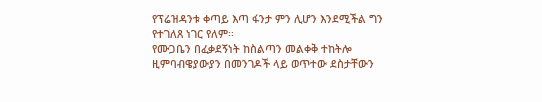የፕሬዝዳንቱ ቀጣይ እጣ ፋንታ ምን ሊሆን እንደሚችል ግን የተገለጸ ነገር የለም፡፡
የሙጋቤን በፈቃደኝነት ከስልጣን መልቀቅ ተከትሎ ዚምባብዌያውያን በመንገዶች ላይ ወጥተው ደስታቸውን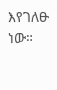እየገለፁ ነው።